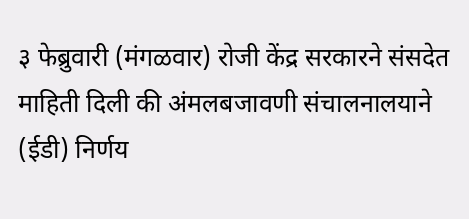३ फेब्रुवारी (मंगळवार) रोजी केंद्र सरकारने संसदेत माहिती दिली की अंमलबजावणी संचालनालयाने (ईडी) निर्णय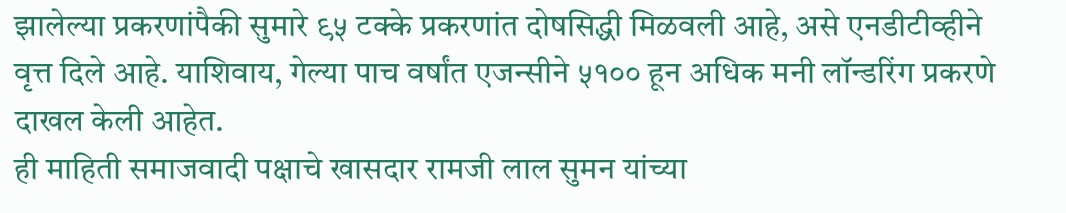झालेल्या प्रकरणांपैकी सुमारे ९५ टक्के प्रकरणांत दोषसिद्धी मिळवली आहे, असे एनडीटीव्हीने वृत्त दिले आहे. याशिवाय, गेल्या पाच वर्षांत एजन्सीने ५१०० हून अधिक मनी लॉन्डरिंग प्रकरणे दाखल केली आहेत.
ही माहिती समाजवादी पक्षाचे खासदार रामजी लाल सुमन यांच्या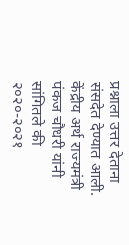प्रश्नाला उत्तर देताना संसदेत देण्यात आली. केंद्रीय अर्थ राज्यमंत्री पंकज चौधरी यांनी सांगितले की २०२०-२०२१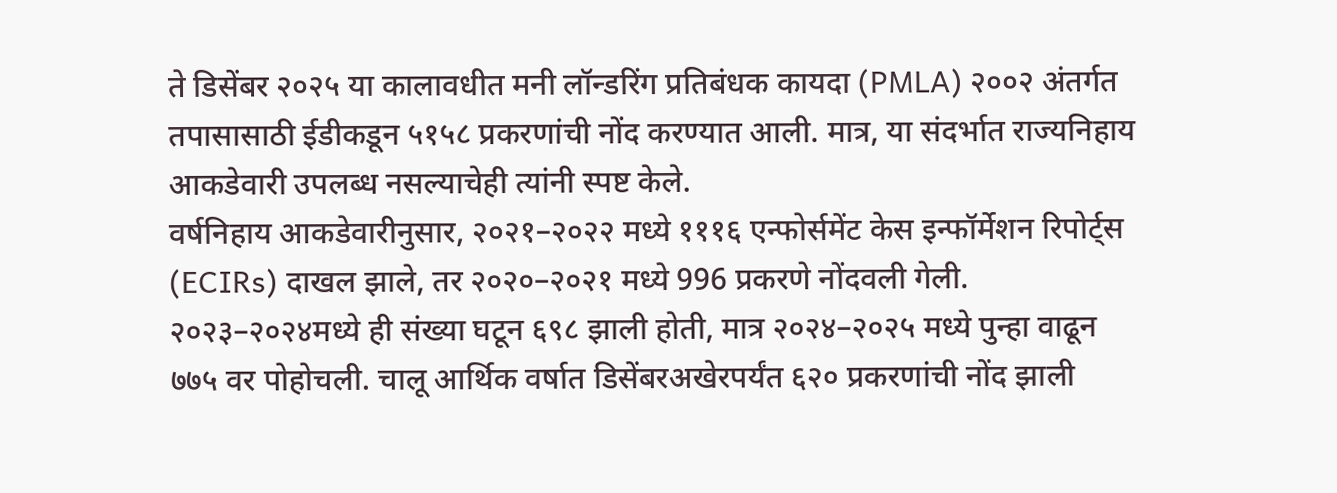ते डिसेंबर २०२५ या कालावधीत मनी लॉन्डरिंग प्रतिबंधक कायदा (PMLA) २००२ अंतर्गत तपासासाठी ईडीकडून ५१५८ प्रकरणांची नोंद करण्यात आली. मात्र, या संदर्भात राज्यनिहाय आकडेवारी उपलब्ध नसल्याचेही त्यांनी स्पष्ट केले.
वर्षनिहाय आकडेवारीनुसार, २०२१–२०२२ मध्ये १११६ एन्फोर्समेंट केस इन्फॉर्मेशन रिपोर्ट्स (ECIRs) दाखल झाले, तर २०२०–२०२१ मध्ये 996 प्रकरणे नोंदवली गेली. २०२३–२०२४मध्ये ही संख्या घटून ६९८ झाली होती, मात्र २०२४–२०२५ मध्ये पुन्हा वाढून ७७५ वर पोहोचली. चालू आर्थिक वर्षात डिसेंबरअखेरपर्यंत ६२० प्रकरणांची नोंद झाली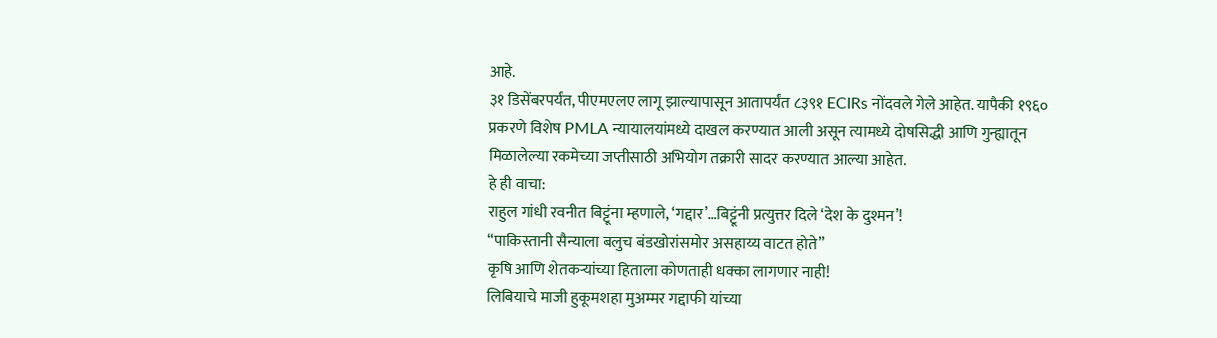आहे.
३१ डिसेंबरपर्यंत, पीएमएलए लागू झाल्यापासून आतापर्यंत ८३९१ ECIRs नोंदवले गेले आहेत. यापैकी १९६० प्रकरणे विशेष PMLA न्यायालयांमध्ये दाखल करण्यात आली असून त्यामध्ये दोषसिद्धी आणि गुन्ह्यातून मिळालेल्या रकमेच्या जप्तीसाठी अभियोग तक्रारी सादर करण्यात आल्या आहेत.
हे ही वाचा:
राहुल गांधी रवनीत बिट्टूंना म्हणाले, ‘गद्दार’…बिट्टूंनी प्रत्युत्तर दिले ‘देश के दुश्मन’!
“पाकिस्तानी सैन्याला बलुच बंडखोरांसमोर असहाय्य वाटत होते”
कृषि आणि शेतकऱ्यांच्या हिताला कोणताही धक्का लागणार नाही!
लिबियाचे माजी हुकूमशहा मुअम्मर गद्दाफी यांच्या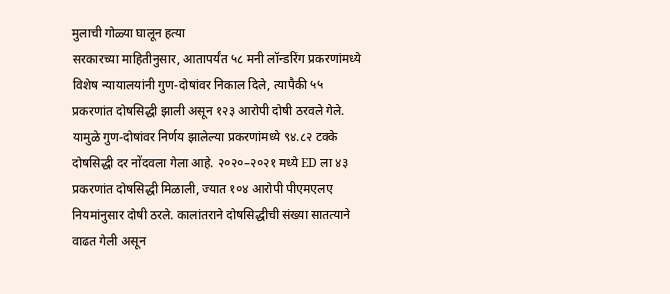मुलाची गोळ्या घालून हत्या
सरकारच्या माहितीनुसार, आतापर्यंत ५८ मनी लॉन्डरिंग प्रकरणांमध्ये विशेष न्यायालयांनी गुण-दोषांवर निकाल दिले, त्यापैकी ५५ प्रकरणांत दोषसिद्धी झाली असून १२३ आरोपी दोषी ठरवले गेले. यामुळे गुण-दोषांवर निर्णय झालेल्या प्रकरणांमध्ये ९४.८२ टक्के दोषसिद्धी दर नोंदवला गेला आहे. २०२०–२०२१ मध्ये ED ला ४३ प्रकरणांत दोषसिद्धी मिळाली, ज्यात १०४ आरोपी पीएमएलए नियमांनुसार दोषी ठरले. कालांतराने दोषसिद्धीची संख्या सातत्याने वाढत गेली असून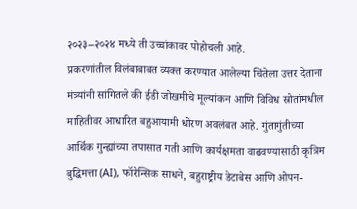२०२३–२०२४ मध्ये ती उच्चांकावर पोहोचली आहे.
प्रकरणांतील विलंबाबाबत व्यक्त करण्यात आलेल्या चिंतेला उत्तर देताना मंत्र्यांनी सांगितले की ईडी जोखमीचे मूल्यांकन आणि विविध स्रोतांमधील माहितीवर आधारित बहुआयामी धोरण अवलंबत आहे. गुंतागुंतीच्या आर्थिक गुन्ह्यांच्या तपासात गती आणि कार्यक्षमता वाढवण्यासाठी कृत्रिम बुद्धिमत्ता (AI), फॉरेन्सिक साधने, बहुराष्ट्रीय डेटाबेस आणि ओपन-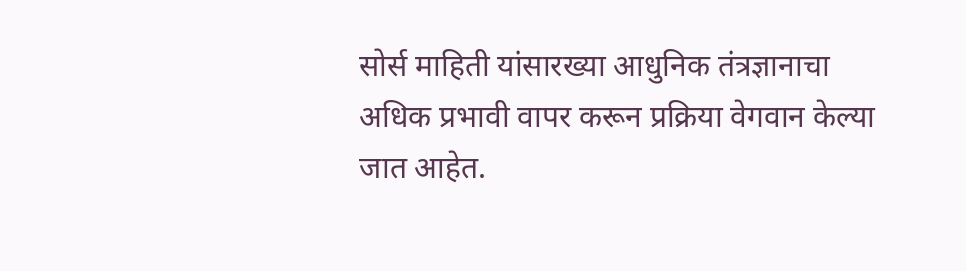सोर्स माहिती यांसारख्या आधुनिक तंत्रज्ञानाचा अधिक प्रभावी वापर करून प्रक्रिया वेगवान केल्या जात आहेत.